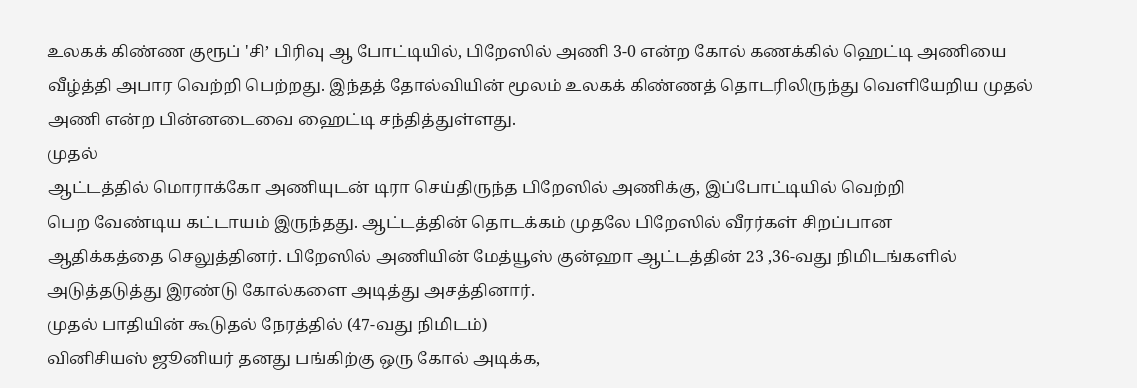உலகக் கிண்ண குரூப் 'சி’ பிரிவு ஆ போட்டியில், பிறேஸில் அணி 3-0 என்ற கோல் கணக்கில் ஹெட்டி அணியை வீழ்த்தி அபார வெற்றி பெற்றது. இந்தத் தோல்வியின் மூலம் உலகக் கிண்ணத் தொடரிலிருந்து வெளியேறிய முதல் அணி என்ற பின்னடைவை ஹைட்டி சந்தித்துள்ளது.
முதல்
ஆட்டத்தில் மொராக்கோ அணியுடன் டிரா செய்திருந்த பிறேஸில் அணிக்கு, இப்போட்டியில் வெற்றி
பெற வேண்டிய கட்டாயம் இருந்தது. ஆட்டத்தின் தொடக்கம் முதலே பிறேஸில் வீரர்கள் சிறப்பான
ஆதிக்கத்தை செலுத்தினர். பிறேஸில் அணியின் மேத்யூஸ் குன்ஹா ஆட்டத்தின் 23 ,36-வது நிமிடங்களில்
அடுத்தடுத்து இரண்டு கோல்களை அடித்து அசத்தினார்.
முதல் பாதியின் கூடுதல் நேரத்தில் (47-வது நிமிடம்)
வினிசியஸ் ஜூனியர் தனது பங்கிற்கு ஒரு கோல் அடிக்க,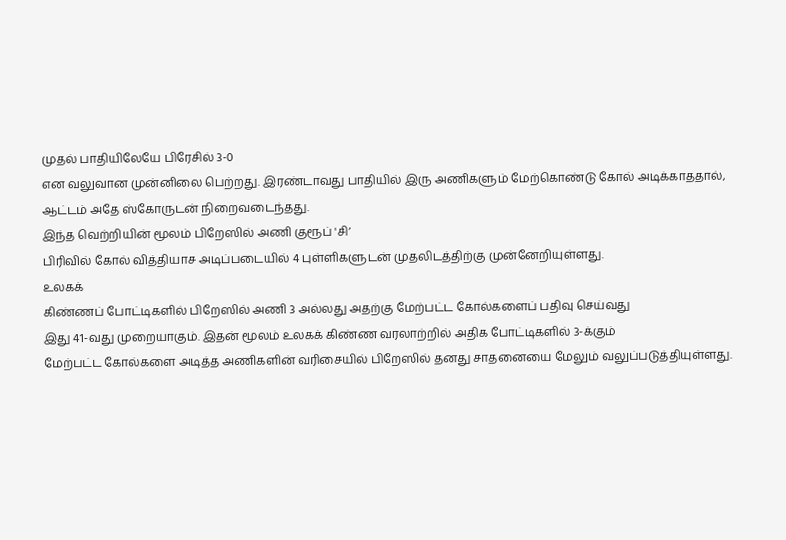முதல் பாதியிலேயே பிரேசில் 3-0
என வலுவான முன்னிலை பெற்றது. இரண்டாவது பாதியில் இரு அணிகளும் மேற்கொண்டு கோல் அடிக்காததால்,
ஆட்டம் அதே ஸ்கோருடன் நிறைவடைந்தது.
இந்த வெற்றியின் மூலம் பிறேஸில் அணி குரூப் 'சி’
பிரிவில் கோல் வித்தியாச அடிப்படையில் 4 புள்ளிகளுடன் முதலிடத்திற்கு முன்னேறியுள்ளது.
உலகக்
கிண்ணப் போட்டிகளில் பிறேஸில் அணி 3 அல்லது அதற்கு மேற்பட்ட கோல்களைப் பதிவு செய்வது
இது 41-வது முறையாகும். இதன் மூலம் உலகக் கிண்ண வரலாற்றில் அதிக போட்டிகளில் 3-க்கும்
மேற்பட்ட கோல்களை அடித்த அணிகளின் வரிசையில் பிறேஸில் தனது சாதனையை மேலும் வலுப்படுத்தியுள்ளது.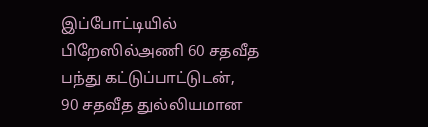இப்போட்டியில் பிறேஸில்அணி 60 சதவீத பந்து கட்டுப்பாட்டுடன்,
90 சதவீத துல்லியமான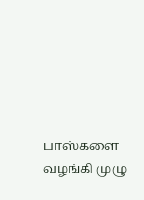பாஸ்களை வழங்கி முழு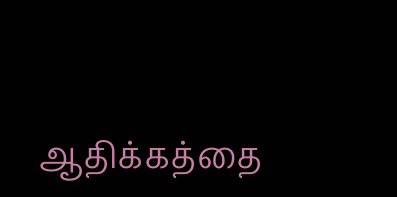ஆதிக்கத்தை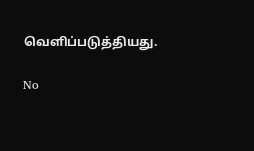வெளிப்படுத்தியது.

No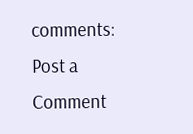comments:
Post a Comment